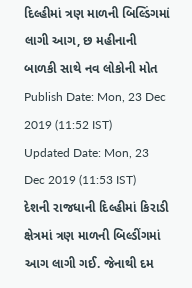દિલ્હીમાં ત્રણ માળની બિલ્ડિંગમાં લાગી આગ, છ મહીનાની બાળકી સાથે નવ લોકોની મોત
Publish Date: Mon, 23 Dec 2019 (11:52 IST)
Updated Date: Mon, 23 Dec 2019 (11:53 IST)
દેશની રાજધાની દિલ્હીમાં કિરાડી ક્ષેત્રમાં ત્રણ માળની બિલ્ડીંગમાં આગ લાગી ગઈ. જેનાથી દમ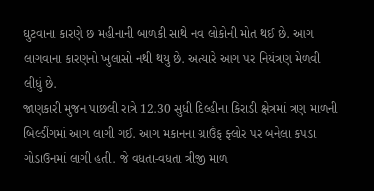ઘુટવાના કારણે છ મહીનાની બાળકી સાથે નવ લોકોની મોત થઈ છે. આગ લાગવાના કારણનો ખુલાસો નથી થયુ છે. અત્યારે આગ પર નિયંત્રણ મેળવી લીધું છે.
જાણકારી મુજન પાછલી રાત્રે 12.30 સુધી દિલ્હીના કિરાડી ક્ષેત્રમાં ત્રણ માળની બિલ્ડીંગમાં આગ લાગી ગઈ. આગ મકાનના ગ્રાઉંફ ફ્લોર પર બનેલા કપડા ગોડાઉનમાં લાગી હતી. જે વધતા-વધતા ત્રીજી માળ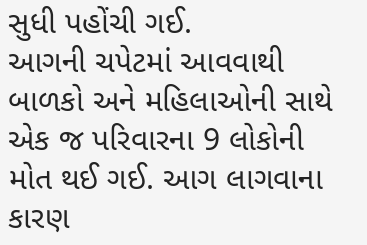સુધી પહોંચી ગઈ.
આગની ચપેટમાં આવવાથી બાળકો અને મહિલાઓની સાથે એક જ પરિવારના 9 લોકોની મોત થઈ ગઈ. આગ લાગવાના કારણ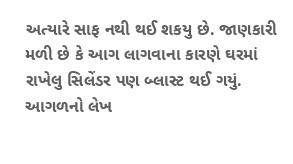અત્યારે સાફ નથી થઈ શકયુ છે. જાણકારી મળી છે કે આગ લાગવાના કારણે ઘરમાં રાખેલુ સિલેંડર પણ બ્લાસ્ટ થઈ ગયું.
આગળનો લેખ